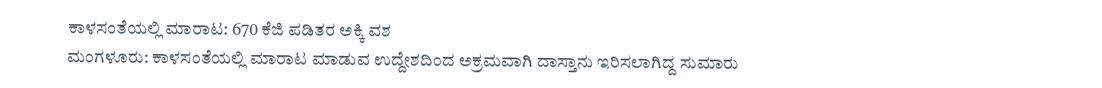ಕಾಳಸಂತೆಯಲ್ಲಿ ಮಾರಾಟ: 670 ಕೆಜಿ ಪಡಿತರ ಅಕ್ಕಿ ವಶ
ಮಂಗಳೂರು: ಕಾಳಸಂತೆಯಲ್ಲಿ ಮಾರಾಟ ಮಾಡುವ ಉದ್ದೇಶದಿಂದ ಅಕ್ರಮವಾಗಿ ದಾಸ್ತಾನು ಇರಿಸಲಾಗಿದ್ದ ಸುಮಾರು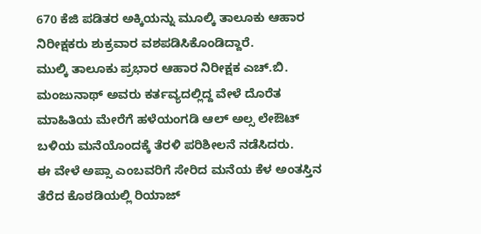670 ಕೆಜಿ ಪಡಿತರ ಅಕ್ಕಿಯನ್ನು ಮೂಲ್ಕಿ ತಾಲೂಕು ಆಹಾರ ನಿರೀಕ್ಷಕರು ಶುಕ್ರವಾರ ವಶಪಡಿಸಿಕೊಂಡಿದ್ದಾರೆ.
ಮುಲ್ಕಿ ತಾಲೂಕು ಪ್ರಭಾರ ಆಹಾರ ನಿರೀಕ್ಷಕ ಎಚ್.ಬಿ. ಮಂಜುನಾಥ್ ಅವರು ಕರ್ತವ್ಯದಲ್ಲಿದ್ದ ವೇಳೆ ದೊರೆತ ಮಾಹಿತಿಯ ಮೇರೆಗೆ ಹಳೆಯಂಗಡಿ ಆಲ್ ಅಲ್ಸ ಲೇಔಟ್ ಬಳಿಯ ಮನೆಯೊಂದಕ್ಕೆ ತೆರಳಿ ಪರಿಶೀಲನೆ ನಡೆಸಿದರು.
ಈ ವೇಳೆ ಅಪ್ಸಾ ಎಂಬವರಿಗೆ ಸೇರಿದ ಮನೆಯ ಕೆಳ ಅಂತಸ್ತಿನ ತೆರೆದ ಕೊಠಡಿಯಲ್ಲಿ ರಿಯಾಜ್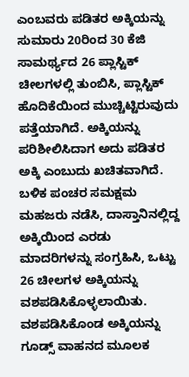ಎಂಬವರು ಪಡಿತರ ಅಕ್ಕಿಯನ್ನು ಸುಮಾರು 20ರಿಂದ 30 ಕೆಜಿ ಸಾಮರ್ಥ್ಯದ 26 ಪ್ಲಾಸ್ಟಿಕ್ ಚೀಲಗಳಲ್ಲಿ ತುಂಬಿಸಿ, ಪ್ಲಾಸ್ಟಿಕ್ ಹೊದಿಕೆಯಿಂದ ಮುಚ್ಚಿಟ್ಟಿರುವುದು ಪತ್ತೆಯಾಗಿದೆ. ಅಕ್ಕಿಯನ್ನು ಪರಿಶೀಲಿಸಿದಾಗ ಅದು ಪಡಿತರ ಅಕ್ಕಿ ಎಂಬುದು ಖಚಿತವಾಗಿದೆ.
ಬಳಿಕ ಪಂಚರ ಸಮಕ್ಷಮ ಮಹಜರು ನಡೆಸಿ, ದಾಸ್ತಾನಿನಲ್ಲಿದ್ದ ಅಕ್ಕಿಯಿಂದ ಎರಡು ಮಾದರಿಗಳನ್ನು ಸಂಗ್ರಹಿಸಿ, ಒಟ್ಟು 26 ಚೀಲಗಳ ಅಕ್ಕಿಯನ್ನು ವಶಪಡಿಸಿಕೊಳ್ಳಲಾಯಿತು. ವಶಪಡಿಸಿಕೊಂಡ ಅಕ್ಕಿಯನ್ನು ಗೂಡ್ಸ್ ವಾಹನದ ಮೂಲಕ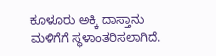ಕೂಳೂರು ಅಕ್ಕಿ ದಾಸ್ತಾನು ಮಳಿಗೆಗೆ ಸ್ಥಳಾಂತರಿಸಲಾಗಿದೆ.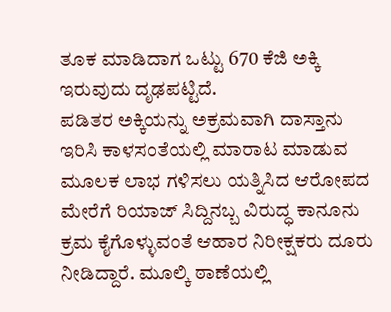ತೂಕ ಮಾಡಿದಾಗ ಒಟ್ಟು 670 ಕೆಜಿ ಅಕ್ಕಿ ಇರುವುದು ದೃಢಪಟ್ಟಿದೆ.
ಪಡಿತರ ಅಕ್ಕಿಯನ್ನು ಅಕ್ರಮವಾಗಿ ದಾಸ್ತಾನು ಇರಿಸಿ ಕಾಳಸಂತೆಯಲ್ಲಿ ಮಾರಾಟ ಮಾಡುವ ಮೂಲಕ ಲಾಭ ಗಳಿಸಲು ಯತ್ನಿಸಿದ ಆರೋಪದ ಮೇರೆಗೆ ರಿಯಾಜ್ ಸಿದ್ದಿನಬ್ಬ ವಿರುದ್ಧ ಕಾನೂನು ಕ್ರಮ ಕೈಗೊಳ್ಳುವಂತೆ ಆಹಾರ ನಿರೀಕ್ಷಕರು ದೂರು ನೀಡಿದ್ದಾರೆ. ಮೂಲ್ಕಿ ಠಾಣೆಯಲ್ಲಿ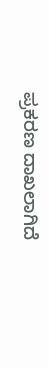ಪ್ರಕರಣ ದಾಖಲಾಗಿದೆ